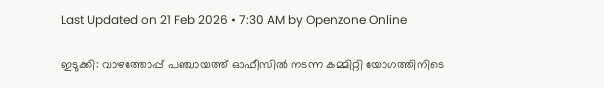Last Updated on 21 Feb 2026 • 7:30 AM by Openzone Online

ഇടുക്കി: വാഴത്തോപ്പ് പഞ്ചായത്ത് ഓഫീസിൽ നടന്ന കമ്മിറ്റി യോഗത്തിനിടെ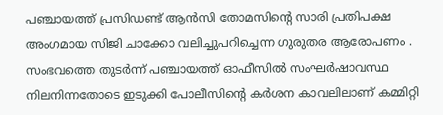പഞ്ചായത്ത് പ്രസിഡണ്ട് ആൻസി തോമസിന്റെ സാരി പ്രതിപക്ഷ അംഗമായ സിജി ചാക്കോ വലിച്ചുപറിച്ചെന്ന ഗുരുതര ആരോപണം . സംഭവത്തെ തുടർന്ന് പഞ്ചായത്ത് ഓഫീസിൽ സംഘർഷാവസ്ഥ നിലനിന്നതോടെ ഇടുക്കി പോലീസിന്റെ കർശന കാവലിലാണ് കമ്മിറ്റി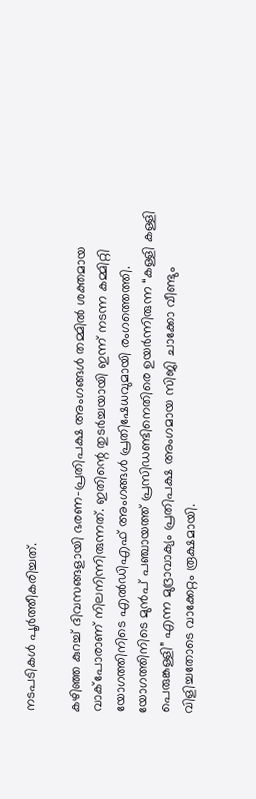നടപടികൾ പൂർത്തീകരിച്ചത്.

കഴിഞ്ഞ കുറച്ച് ദിവസങ്ങളായി ഭരണ-പ്രതിപക്ഷ അംഗങ്ങൾ തമ്മിൽ ശക്തമായ വാക്പോരാണ് നിലനിന്നിരുന്നത്. ഇതിന്റെ തുടർച്ചയായി ഇന്ന് നടന്ന കമ്മിറ്റി യോഗത്തിനിടെ എൽഡിഎഫ് അംഗങ്ങൾ പ്രതിഷേധവുമായി രംഗത്തെത്തി. യോഗത്തിനിടെ മുൻപ് പഞ്ചായത്ത് പ്രസിഡണ്ടിനെതിരെ ഉയർന്നിരുന്ന “കള്ളി കള്ളി പെരുങ്കള്ളി” എന്ന മുദ്രാവാക്യം പ്രതിപക്ഷ അംഗമായ സിജി ചാക്കോ വീണ്ടും വിളിച്ചതോടെ വാക്കേറ്റം രൂക്ഷമായി.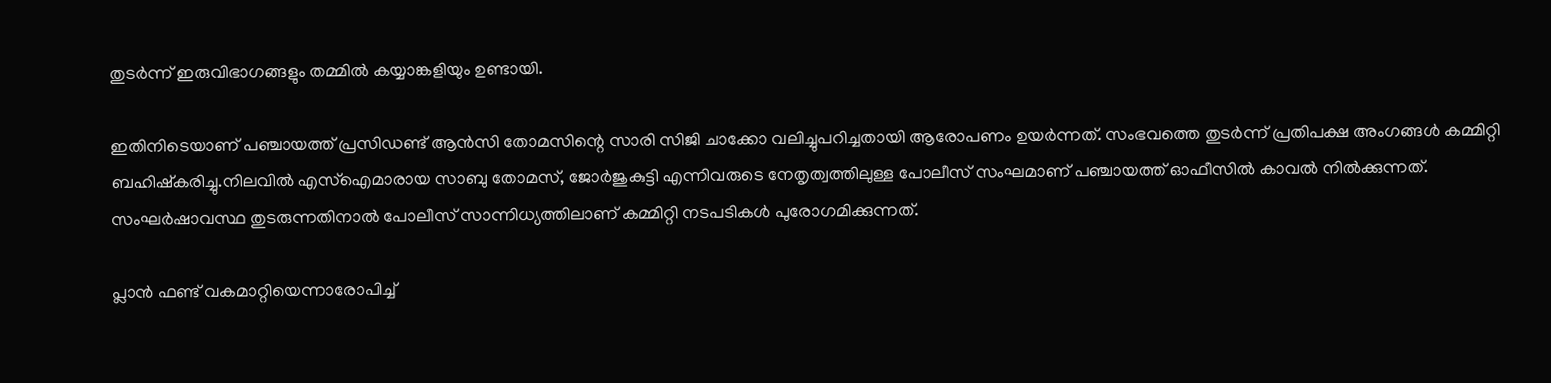തുടർന്ന് ഇരുവിഭാഗങ്ങളും തമ്മിൽ കയ്യാങ്കളിയും ഉണ്ടായി.

ഇതിനിടെയാണ് പഞ്ചായത്ത് പ്രസിഡണ്ട് ആൻസി തോമസിന്റെ സാരി സിജി ചാക്കോ വലിച്ചുപറിച്ചതായി ആരോപണം ഉയർന്നത്. സംഭവത്തെ തുടർന്ന് പ്രതിപക്ഷ അംഗങ്ങൾ കമ്മിറ്റി ബഹിഷ്കരിച്ചു.നിലവിൽ എസ്ഐമാരായ സാബു തോമസ്, ജോർജുകുട്ടി എന്നിവരുടെ നേതൃത്വത്തിലുള്ള പോലീസ് സംഘമാണ് പഞ്ചായത്ത് ഓഫീസിൽ കാവൽ നിൽക്കുന്നത്. സംഘർഷാവസ്ഥ തുടരുന്നതിനാൽ പോലീസ് സാന്നിധ്യത്തിലാണ് കമ്മിറ്റി നടപടികൾ പുരോഗമിക്കുന്നത്.

പ്ലാൻ ഫണ്ട് വകമാറ്റിയെന്നാരോപിച്ച്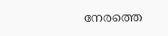നേരത്തെ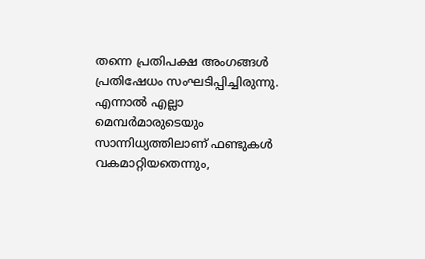തന്നെ പ്രതിപക്ഷ അംഗങ്ങൾ പ്രതിഷേധം സംഘടിപ്പിച്ചിരുന്നു. എന്നാൽ എല്ലാ മെമ്പർമാരുടെയും സാന്നിധ്യത്തിലാണ് ഫണ്ടുകൾ വകമാറ്റിയതെന്നും,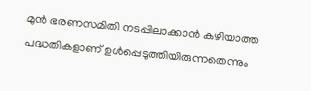മുൻ ഭരണസമിതി നടപ്പിലാക്കാൻ കഴിയാത്ത പദ്ധതികളാണ് ഉൾപ്പെടുത്തിയിരുന്നതെന്നും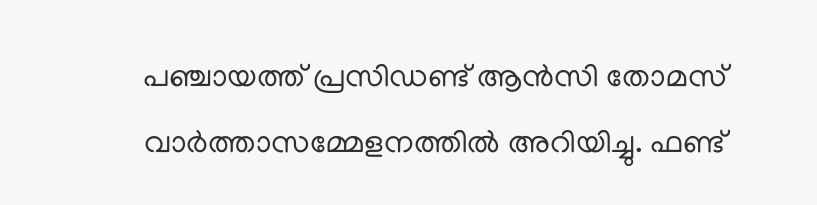പഞ്ചായത്ത് പ്രസിഡണ്ട് ആൻസി തോമസ് വാർത്താസമ്മേളനത്തിൽ അറിയിച്ചു. ഫണ്ട്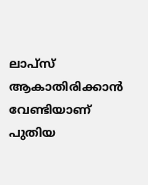ലാപ്സ് ആകാതിരിക്കാൻ വേണ്ടിയാണ് പുതിയ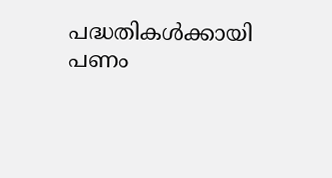പദ്ധതികൾക്കായി പണം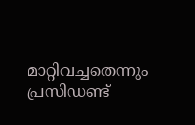മാറ്റിവച്ചതെന്നും പ്രസിഡണ്ട്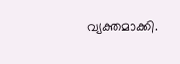വ്യക്തമാക്കി.